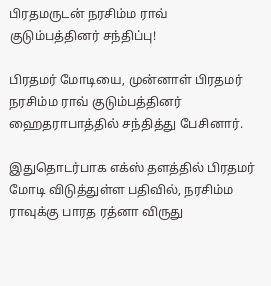பிரதமருடன் நரசிம்ம ராவ் குடும்பத்தினர் சந்திப்பு!

பிரதமர் மோடியை, முன்னாள் பிரதமர் நரசிம்ம ராவ் குடும்பத்தினர் ஹைதராபாத்தில் சந்தித்து பேசினார்.

இதுதொடர்பாக எக்ஸ் தளத்தில் பிரதமர் மோடி விடுத்துள்ள பதிவில், நரசிம்ம ராவுக்கு பாரத ரத்னா விருது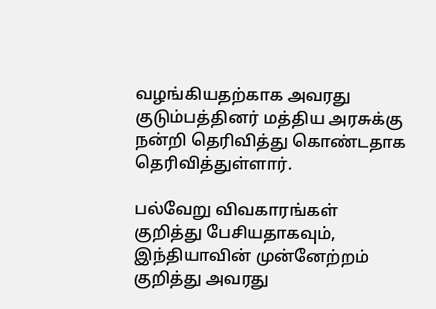வழங்கியதற்காக அவரது குடும்பத்தினர் மத்திய அரசுக்கு நன்றி தெரிவித்து கொண்டதாக தெரிவித்துள்ளார்.

பல்வேறு விவகாரங்கள் குறித்து பேசியதாகவும், இந்தியாவின் முன்னேற்றம் குறித்து அவரது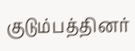குடும்பத்தினர்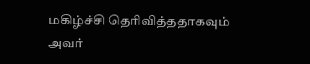மகிழ்ச்சி தெரிவித்ததாகவும் அவர்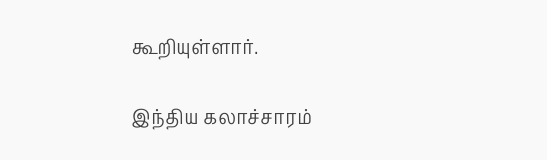கூறியுள்ளார்.

இந்திய கலாச்சாரம்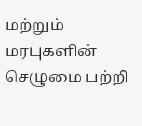மற்றும் மரபுகளின் செழுமை பற்றி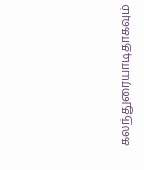கலந்துரையாடிதாகவும்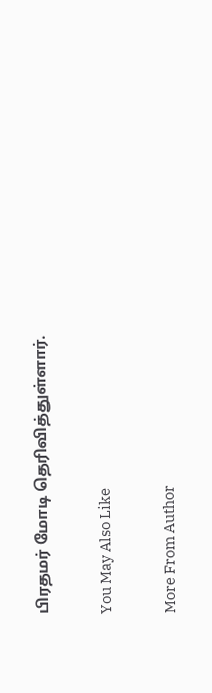பிரதமர் மோடி தெரிவித்துள்ளார்.

You May Also Like

More From Author